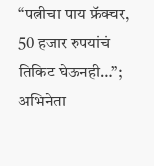“पत्नीचा पाय फ्रॅक्चर, 50 हजार रुपयांचं तिकिट घेऊनही…”; अभिनेता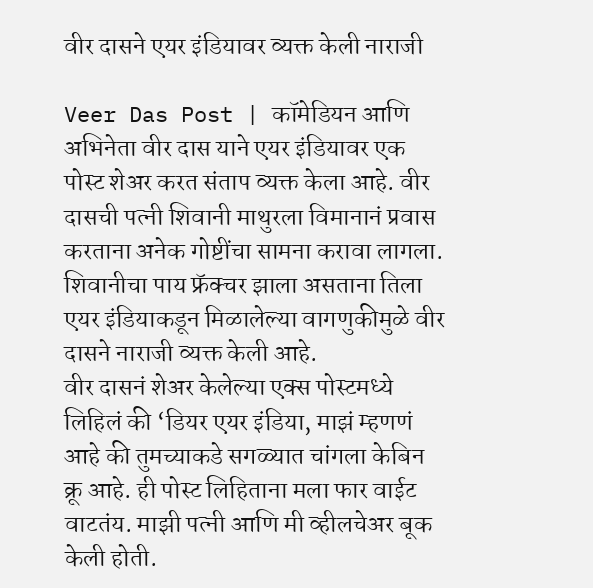वीर दासने एयर इंडियावर व्यक्त केली नाराजी

Veer Das Post | कॉमेडियन आणि अभिनेता वीर दास याने एयर इंडियावर एक पोस्ट शेअर करत संताप व्यक्त केला आहे. वीर दासची पत्नी शिवानी माथुरला विमानानं प्रवास करताना अनेक गोष्टींचा सामना करावा लागला. शिवानीचा पाय फ्रॅक्चर झाला असताना तिला एयर इंडियाकडून मिळालेल्या वागणुकीमुळे वीर दासने नाराजी व्यक्त केली आहे.
वीर दासनं शेअर केलेल्या एक्स पोस्टमध्ये लिहिलं की ‘डियर एयर इंडिया, माझं म्हणणं आहे की तुमच्याकडे सगळ्यात चांगला केबिन क्रू आहे. ही पोस्ट लिहिताना मला फार वाईट वाटतंय. माझी पत्नी आणि मी व्हीलचेअर बूक केली होती.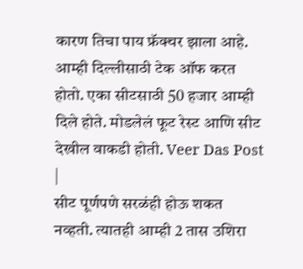कारण तिचा पाय फ्रॅक्चर झाला आहे. आम्ही दिल्लीसाठी टेक ऑफ करत होतो. एका सीटसाठी 50 हजार आम्ही दिले होते. मोडलेलं फूट रेस्ट आणि सीट देखील वाकडी होती. Veer Das Post |
सीट पूर्णपणे सरळंही होऊ शकत नव्हती. त्यातही आम्ही 2 तास उशिरा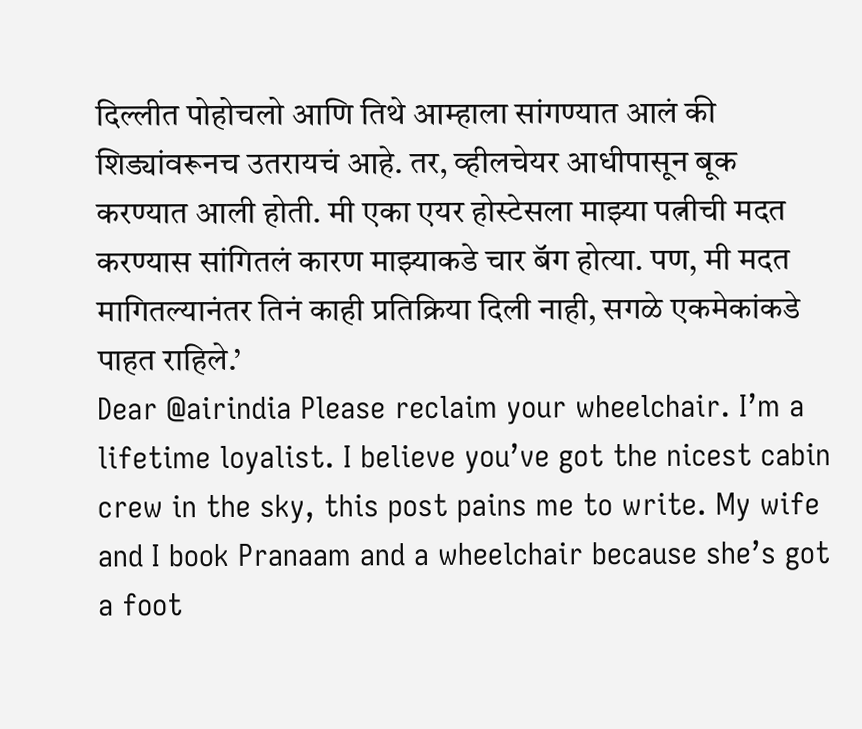दिल्लीत पोहोचलो आणि तिथे आम्हाला सांगण्यात आलं की शिड्यांवरूनच उतरायचं आहे. तर, व्हीलचेयर आधीपासून बूक करण्यात आली होती. मी एका एयर होस्टेसला माझ्या पत्नीची मदत करण्यास सांगितलं कारण माझ्याकडे चार बॅग होत्या. पण, मी मदत मागितल्यानंतर तिनं काही प्रतिक्रिया दिली नाही, सगळे एकमेकांकडे पाहत राहिले.’
Dear @airindia Please reclaim your wheelchair. I’m a lifetime loyalist. I believe you’ve got the nicest cabin crew in the sky, this post pains me to write. My wife and I book Pranaam and a wheelchair because she’s got a foot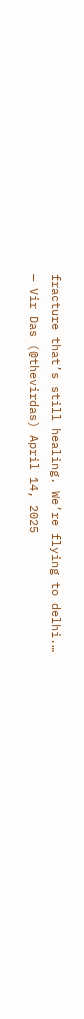fracture that’s still healing. We’re flying to delhi.…
— Vir Das (@thevirdas) April 14, 2025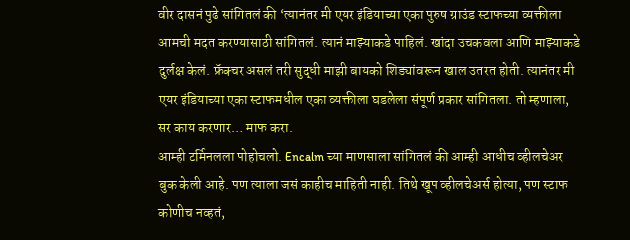वीर दासनं पुढे सांगितलं की ‘त्यानंतर मी एयर इंडियाच्या एका पुरुष ग्राउंड स्टाफच्या व्यक्तीला आमची मदत करण्यासाठी सांगितलं. त्यानं माझ्याकडे पाहिलं. खांदा उचकवला आणि माझ्याकडे दुर्लक्ष केलं. फ्रॅक्चर असलं तरी सुद्धी माझी बायको शिड्यांवरून खाल उतरत होती. त्यानंतर मी एयर इंडियाच्या एका स्टाफमधील एका व्यक्तीला घडलेला संपूर्ण प्रकार सांगितला. तो म्हणाला, सर काय करणार… माफ करा.
आम्ही टर्मिनलला पोहोचलो. Encalm च्या माणसाला सांगितलं की आम्ही आधीच व्हीलचेअर बुक केली आहे. पण त्याला जसं काहीच माहिती नाही. तिथे खूप व्हीलचेअर्स होत्या, पण स्टाफ कोणीच नव्हतं,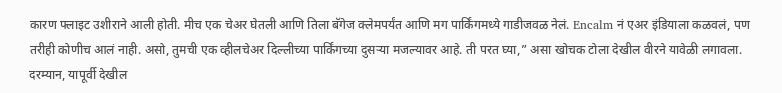कारण फ्लाइट उशीराने आली होती. मीच एक चेअर घेतली आणि तिला बॅगेज क्लेमपर्यंत आणि मग पार्किंगमध्ये गाडीजवळ नेलं. Encalm नं एअर इंडियाला कळवलं, पण तरीही कोणीच आलं नाही. असो, तुमची एक व्हीलचेअर दिल्लीच्या पार्किंगच्या दुसऱ्या मजल्यावर आहे. ती परत घ्या,” असा खोचक टोला देखील वीरने यावेळी लगावला. दरम्यान, यापूर्वी देखील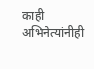काही अभिनेत्यांनीही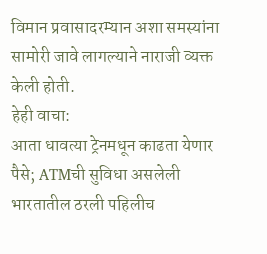विमान प्रवासादरम्यान अशा समस्यांना सामोरी जावे लागल्याने नाराजी व्यक्त केली होती.
हेही वाचा:
आता धावत्या ट्रेनमधून काढता येणार पैसे; ATMची सुविधा असलेली भारतातील ठरली पहिलीच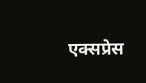एक्सप्रेस